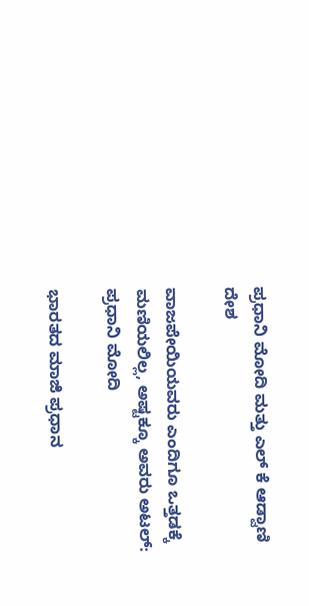ಪ್ರಧಾನಿ ಮೋದಿ ಮತ್ತು ಎಲ್ ಕೆ ಆಡ್ವಾಣಿ
ದೇಶ

ವಾಜಪೇಯಿಯವರು ಎಂದಿಗೂ ಒತ್ತಡಕ್ಕೆ ಮಣಿಯಲಿಲ್ಲ, ಅಷ್ಟಕ್ಕೂ ಅವರು ಅಟಲ್: ಪ್ರಧಾನಿ ಮೋದಿ

ಭಾರತದ ಮಾಜಿ ಪ್ರಧಾನ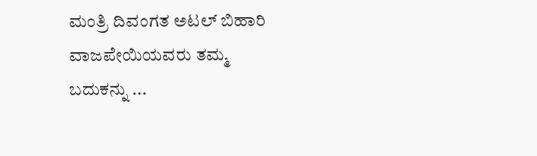ಮಂತ್ರಿ ದಿವಂಗತ ಅಟಲ್ ಬಿಹಾರಿ ವಾಜಪೇಯಿಯವರು ತಮ್ಮ ಬದುಕನ್ನು ...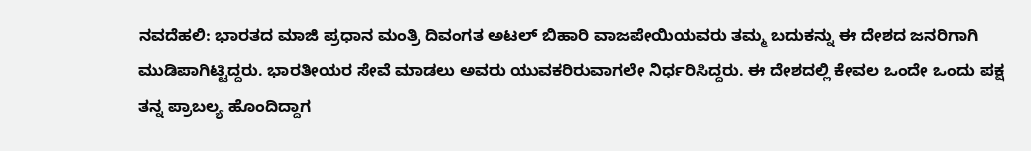ನವದೆಹಲಿ: ಭಾರತದ ಮಾಜಿ ಪ್ರಧಾನ ಮಂತ್ರಿ ದಿವಂಗತ ಅಟಲ್ ಬಿಹಾರಿ ವಾಜಪೇಯಿಯವರು ತಮ್ಮ ಬದುಕನ್ನು ಈ ದೇಶದ ಜನರಿಗಾಗಿ ಮುಡಿಪಾಗಿಟ್ಟಿದ್ದರು. ಭಾರತೀಯರ ಸೇವೆ ಮಾಡಲು ಅವರು ಯುವಕರಿರುವಾಗಲೇ ನಿರ್ಧರಿಸಿದ್ದರು. ಈ ದೇಶದಲ್ಲಿ ಕೇವಲ ಒಂದೇ ಒಂದು ಪಕ್ಷ ತನ್ನ ಪ್ರಾಬಲ್ಯ ಹೊಂದಿದ್ದಾಗ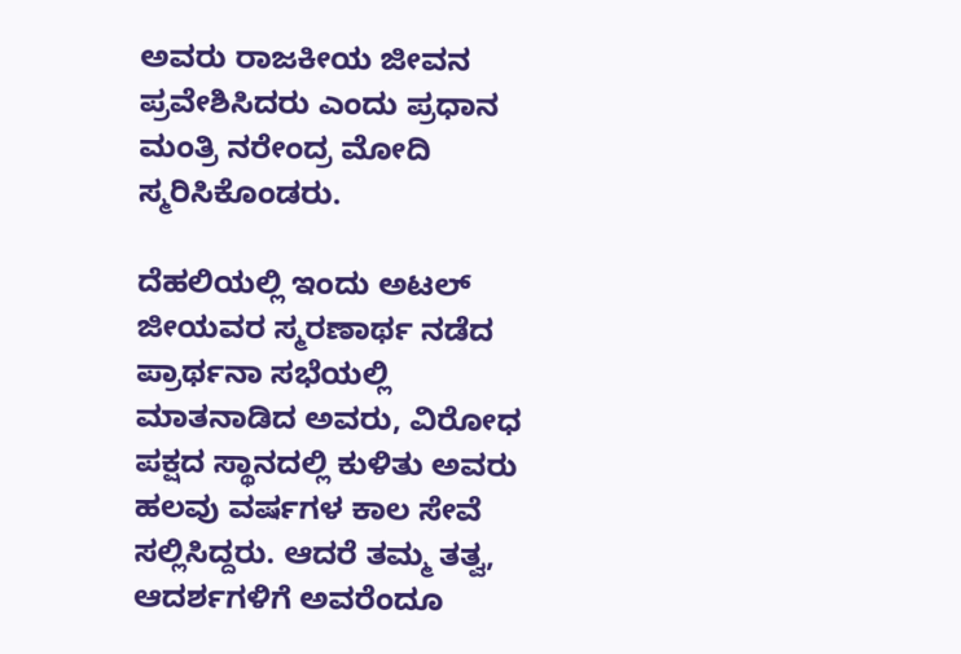ಅವರು ರಾಜಕೀಯ ಜೀವನ ಪ್ರವೇಶಿಸಿದರು ಎಂದು ಪ್ರಧಾನ ಮಂತ್ರಿ ನರೇಂದ್ರ ಮೋದಿ ಸ್ಮರಿಸಿಕೊಂಡರು.

ದೆಹಲಿಯಲ್ಲಿ ಇಂದು ಅಟಲ್ ಜೀಯವರ ಸ್ಮರಣಾರ್ಥ ನಡೆದ ಪ್ರಾರ್ಥನಾ ಸಭೆಯಲ್ಲಿ ಮಾತನಾಡಿದ ಅವರು, ವಿರೋಧ ಪಕ್ಷದ ಸ್ಥಾನದಲ್ಲಿ ಕುಳಿತು ಅವರು ಹಲವು ವರ್ಷಗಳ ಕಾಲ ಸೇವೆ ಸಲ್ಲಿಸಿದ್ದರು. ಆದರೆ ತಮ್ಮ ತತ್ವ, ಆದರ್ಶಗಳಿಗೆ ಅವರೆಂದೂ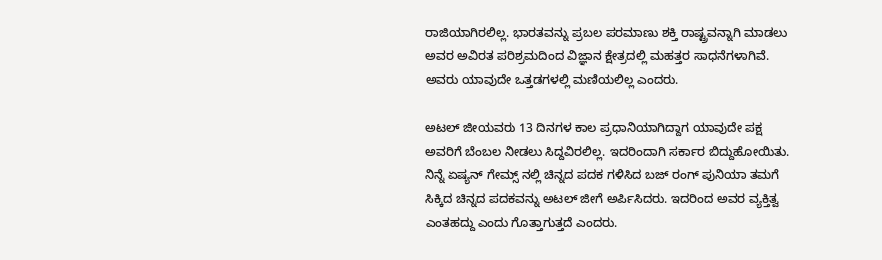ರಾಜಿಯಾಗಿರಲಿಲ್ಲ. ಭಾರತವನ್ನು ಪ್ರಬಲ ಪರಮಾಣು ಶಕ್ತಿ ರಾಷ್ಟ್ರವನ್ನಾಗಿ ಮಾಡಲು ಅವರ ಅವಿರತ ಪರಿಶ್ರಮದಿಂದ ವಿಜ್ಞಾನ ಕ್ಷೇತ್ರದಲ್ಲಿ ಮಹತ್ತರ ಸಾಧನೆಗಳಾಗಿವೆ. ಅವರು ಯಾವುದೇ ಒತ್ತಡಗಳಲ್ಲಿ ಮಣಿಯಲಿಲ್ಲ ಎಂದರು.

ಅಟಲ್ ಜೀಯವರು 13 ದಿನಗಳ ಕಾಲ ಪ್ರಧಾನಿಯಾಗಿದ್ದಾಗ ಯಾವುದೇ ಪಕ್ಷ ಅವರಿಗೆ ಬೆಂಬಲ ನೀಡಲು ಸಿದ್ದವಿರಲಿಲ್ಲ. ಇದರಿಂದಾಗಿ ಸರ್ಕಾರ ಬಿದ್ದುಹೋಯಿತು. ನಿನ್ನೆ ಏಷ್ಯನ್ ಗೇಮ್ಸ್ ನಲ್ಲಿ ಚಿನ್ನದ ಪದಕ ಗಳಿಸಿದ ಬಜ್ ರಂಗ್ ಪುನಿಯಾ ತಮಗೆ ಸಿಕ್ಕಿದ ಚಿನ್ನದ ಪದಕವನ್ನು ಅಟಲ್ ಜೀಗೆ ಅರ್ಪಿಸಿದರು. ಇದರಿಂದ ಅವರ ವ್ಯಕ್ತಿತ್ವ ಎಂತಹದ್ದು ಎಂದು ಗೊತ್ತಾಗುತ್ತದೆ ಎಂದರು.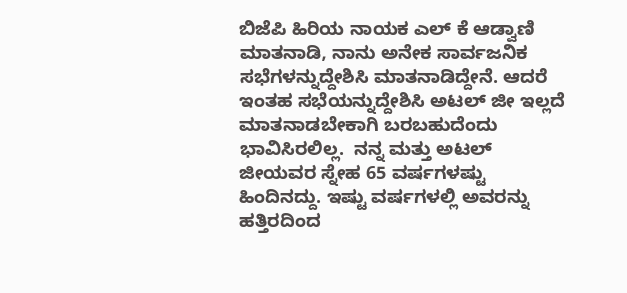ಬಿಜೆಪಿ ಹಿರಿಯ ನಾಯಕ ಎಲ್ ಕೆ ಆಡ್ವಾಣಿ ಮಾತನಾಡಿ, ನಾನು ಅನೇಕ ಸಾರ್ವಜನಿಕ ಸಭೆಗಳನ್ನುದ್ದೇಶಿಸಿ ಮಾತನಾಡಿದ್ದೇನೆ. ಆದರೆ ಇಂತಹ ಸಭೆಯನ್ನುದ್ದೇಶಿಸಿ ಅಟಲ್ ಜೀ ಇಲ್ಲದೆ ಮಾತನಾಡಬೇಕಾಗಿ ಬರಬಹುದೆಂದು ಭಾವಿಸಿರಲಿಲ್ಲ.  ನನ್ನ ಮತ್ತು ಅಟಲ್ ಜೀಯವರ ಸ್ನೇಹ 65 ವರ್ಷಗಳಷ್ಟು ಹಿಂದಿನದ್ದು. ಇಷ್ಟು ವರ್ಷಗಳಲ್ಲಿ ಅವರನ್ನು ಹತ್ತಿರದಿಂದ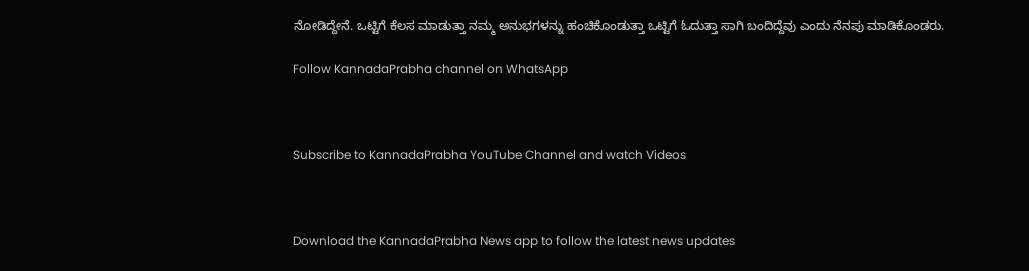ನೋಡಿದ್ದೇನೆ. ಒಟ್ಟಿಗೆ ಕೆಲಸ ಮಾಡುತ್ತಾ ನಮ್ಮ ಅನುಭಗಳನ್ನು ಹಂಚಿಕೊಂಡುತ್ತಾ ಒಟ್ಟಿಗೆ ಓದುತ್ತಾ ಸಾಗಿ ಬಂದಿದ್ದೆವು ಎಂದು ನೆನಪು ಮಾಡಿಕೊಂಡರು.

Follow KannadaPrabha channel on WhatsApp



Subscribe to KannadaPrabha YouTube Channel and watch Videos



Download the KannadaPrabha News app to follow the latest news updates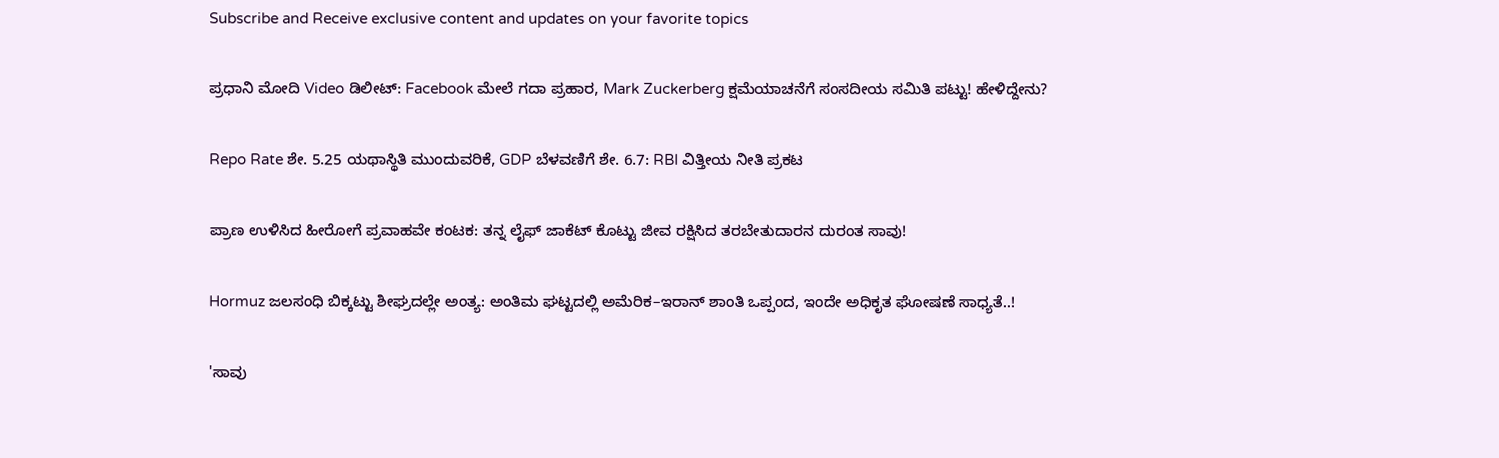Subscribe and Receive exclusive content and updates on your favorite topics

ಪ್ರಧಾನಿ ಮೋದಿ Video ಡಿಲೀಟ್: Facebook ಮೇಲೆ ಗದಾ ಪ್ರಹಾರ, Mark Zuckerberg ಕ್ಷಮೆಯಾಚನೆಗೆ ಸಂಸದೀಯ ಸಮಿತಿ ಪಟ್ಟು! ಹೇಳಿದ್ದೇನು?

Repo Rate ಶೇ. 5.25 ಯಥಾಸ್ಥಿತಿ ಮುಂದುವರಿಕೆ, GDP ಬೆಳವಣಿಗೆ ಶೇ. 6.7: RBI ವಿತ್ತೀಯ ನೀತಿ ಪ್ರಕಟ

ಪ್ರಾಣ ಉಳಿಸಿದ ಹೀರೋಗೆ ಪ್ರವಾಹವೇ ಕಂಟಕ: ತನ್ನ ಲೈಫ್ ಜಾಕೆಟ್ ಕೊಟ್ಟು ಜೀವ ರಕ್ಷಿಸಿದ ತರಬೇತುದಾರನ ದುರಂತ ಸಾವು!

Hormuz ಜಲಸಂಧಿ ಬಿಕ್ಕಟ್ಟು ಶೀಘ್ರದಲ್ಲೇ ಅಂತ್ಯ: ಅಂತಿಮ ಘಟ್ಟದಲ್ಲಿ ಅಮೆರಿಕ–ಇರಾನ್ ಶಾಂತಿ ಒಪ್ಪಂದ, ಇಂದೇ ಅಧಿಕೃತ ಘೋಷಣೆ ಸಾಧ್ಯತೆ..!

'ಸಾವು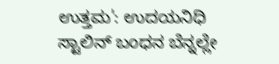ಉತ್ತಮ': ಉದಯನಿಧಿ ಸ್ಟಾಲಿನ್ ಬಂಧನ ಬೆನ್ನಲ್ಲೇ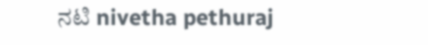ನಟಿ nivetha pethuraj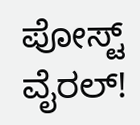ಪೋಸ್ಟ್ ವೈರಲ್!